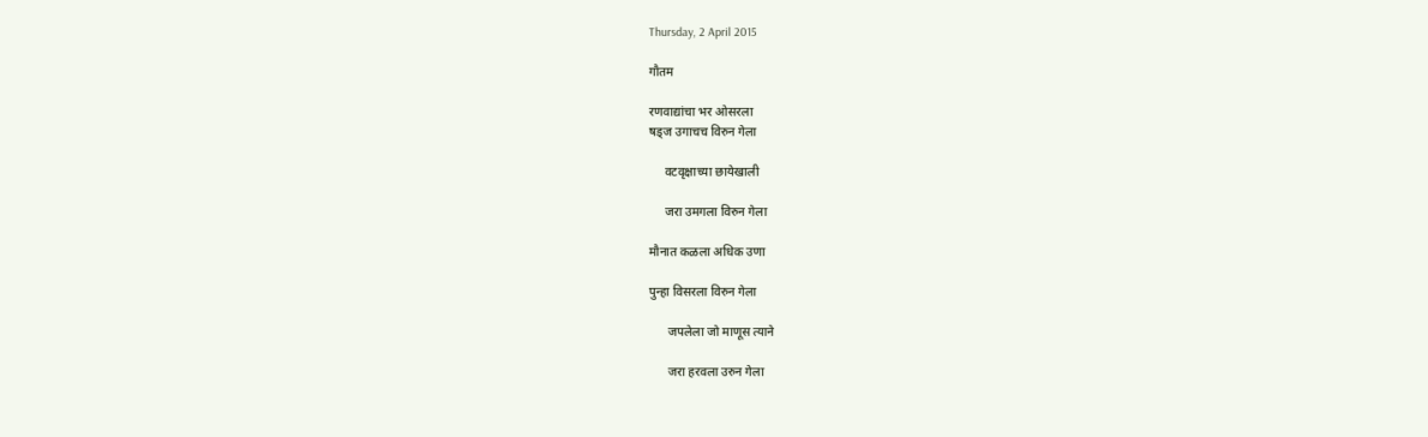Thursday, 2 April 2015

गौतम

रणवाद्यांचा भर ओसरला
षड्ज उगाचच विरुन गेला

     वटवृक्षाच्या छायेखाली

     जरा उमगला विरुन गेला

मौनात कळला अधिक उणा

पुन्हा विसरला विरुन गेला

      जपलेला जो माणूस त्याने

      जरा हरवला उरुन गेला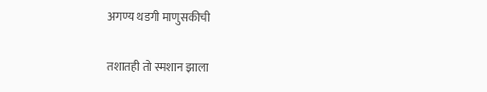अगण्य थडगी माणुसकीची

तशातही तो स्मशान झाला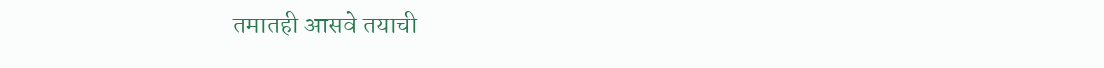तमातही आसवे तयाची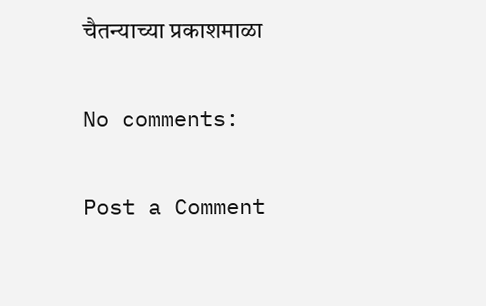चैतन्याच्या प्रकाशमाळा

No comments:

Post a Comment